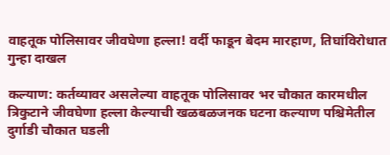वाहतूक पोलिसावर जीवघेणा हल्ला! वर्दी फाडून बेदम मारहाण, तिघांविरोधात गुन्हा दाखल

कल्याण: कर्तव्यावर असलेल्या वाहतूक पोलिसावर भर चौकात कारमधील त्रिकुटाने जीवघेणा हल्ला केल्याची खळबळजनक घटना कल्याण पश्चिमेतील दुर्गाडी चौकात घडली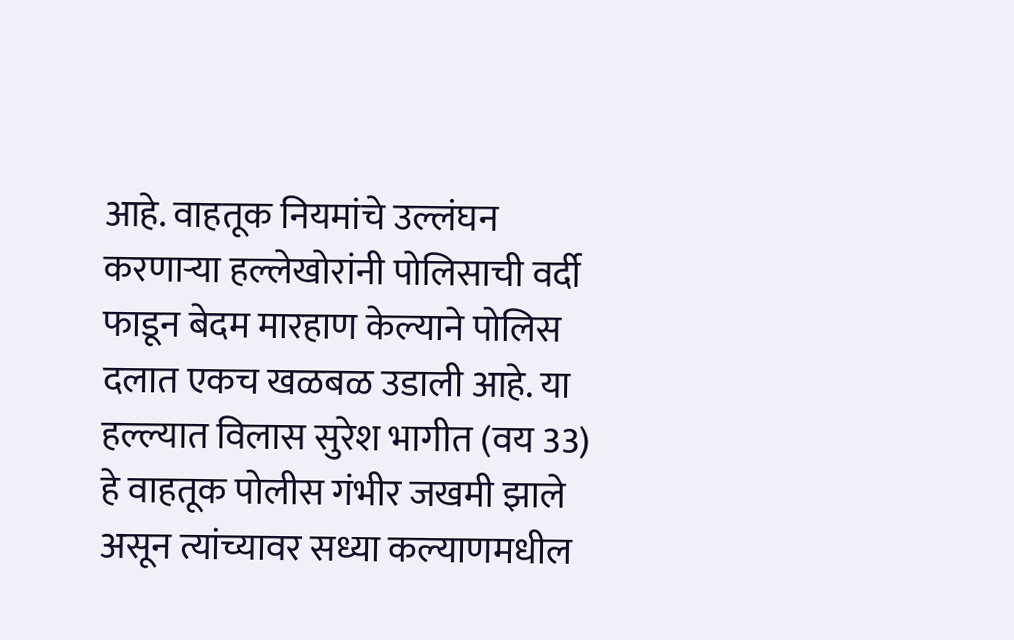आहे. वाहतूक नियमांचे उल्लंघन करणाऱ्या हल्लेखोरांनी पोलिसाची वर्दी फाडून बेदम मारहाण केल्याने पोलिस दलात एकच खळबळ उडाली आहे. या हल्ल्यात विलास सुरेश भागीत (वय 33) हे वाहतूक पोलीस गंभीर जखमी झाले असून त्यांच्यावर सध्या कल्याणमधील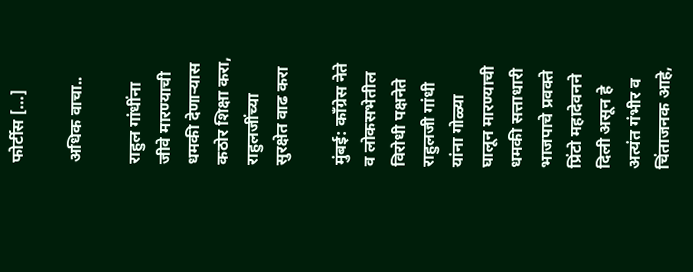फोर्टीस […]

अधिक वाचा..

राहुल गांधींना जीवे मारण्याची धमकी देणाऱ्यास कठोर शिक्षा करा, राहुलजींच्या सुरक्षेत वाढ करा

मुंबई: काँग्रेस नेते व लोकसभेतील विरोधी पक्षनेते राहुलजी गांधी यांना गोळ्या घालून मारण्याची धमकी सत्ताधारी भाजपाचे प्रवक्ते प्रिंटो महादेवनने दिली असून हे अत्यंत गंभीर व चिंताजनक आहे,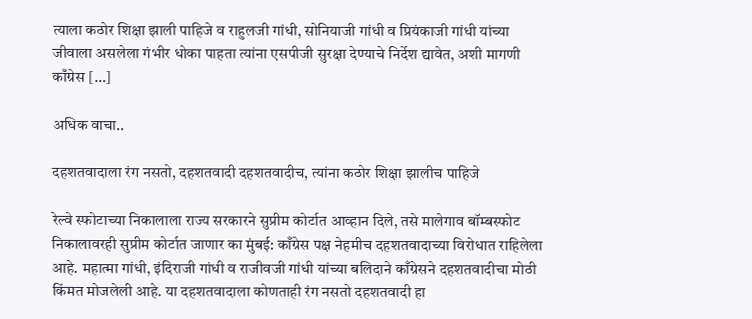त्याला कठोर शिक्षा झाली पाहिजे व राहुलजी गांधी, सोनियाजी गांधी व प्रियंकाजी गांधी यांच्या जीवाला असलेला गंभीर धोका पाहता त्यांना एसपीजी सुरक्षा देण्याचे निर्देश द्यावेत, अशी मागणी काँग्रेस […]

अधिक वाचा..

दहशतवादाला रंग नसतो, दहशतवादी दहशतवादीच, त्यांना कठोर शिक्षा झालीच पाहिजे

रेल्वे स्फोटाच्या निकालाला राज्य सरकारने सुप्रीम कोर्टात आव्हान दिले, तसे मालेगाव बॉम्बस्फोट निकालावरही सुप्रीम कोर्टात जाणार का मुंबई: काँग्रेस पक्ष नेहमीच दहशतवादाच्या विरोधात राहिलेला आहे. महात्मा गांधी, इंदिराजी गांधी व राजीवजी गांधी यांच्या बलिदाने काँग्रेसने दहशतवादीचा मोठी किंमत मोजलेली आहे. या दहशतवादाला कोणताही रंग नसतो दहशतवादी हा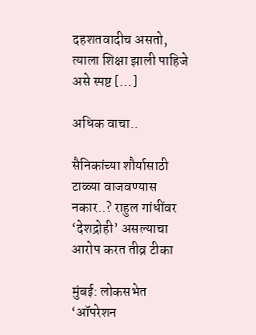दहशतवादीच असतो, त्याला शिक्षा झाली पाहिजे असे स्पष्ट […]

अधिक वाचा..

सैनिकांच्या शौर्यासाठी टाळ्या वाजवण्यास नकार..? राहुल गांधींवर ‘देशद्रोही’ असल्याचा आरोप करत तीव्र टीका

मुंबई: लोकसभेत ‘ऑपरेशन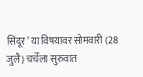सिंदूर’ या विषयावर सोमवारी (28 जुलै) चर्चेला सुरुवात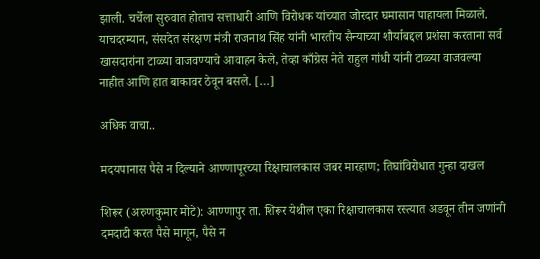झाली. चर्चेला सुरुवात होताच सत्ताधारी आणि विरोधक यांच्यात जोरदार घमासान पाहायला मिळाले. याचदरम्यान, संसदेत संरक्षण मंत्री राजनाथ सिंह यांनी भारतीय सैन्याच्या शौर्याबद्दल प्रशंसा करताना सर्व खासदारांना टाळ्या वाजवण्याचे आवाहन केले, तेव्हा काँग्रेस नेते राहुल गांधी यांनी टाळ्या वाजवल्या नाहीत आणि हात बाकावर ठेवून बसले. […]

अधिक वाचा..

मदयपानास पैसे न दिल्याने आण्णापूरच्या रिक्षाचालकास जबर मारहाण; तिघांविरोधात गुन्हा दाखल

शिरूर (अरुणकुमार मोटे): आण्णापुर ता. शिरूर येथील एका रिक्षाचालकास रस्त्यात अडवून तीन जणांनी दमदाटी करत पैसे मागून, पैसे न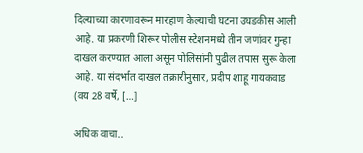दिल्याच्या कारणावरून मारहाण केल्याची घटना उघडकीस आली आहे. या प्रकरणी शिरूर पोलीस स्टेशनमध्ये तीन जणांवर गुन्हा दाखल करण्यात आला असून पोलिसांनी पुढील तपास सुरू केला आहे. या संदर्भात दाखल तक्रारीनुसार, प्रदीप शाहू गायकवाड (वय 28 वर्षे, […]

अधिक वाचा..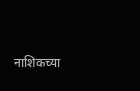नाशिकच्या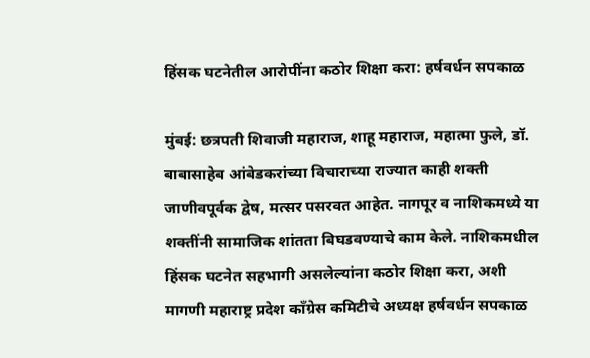हिंसक घटनेतील आरोपींना कठोर शिक्षा करा: हर्षवर्धन सपकाळ

मुंबई: छत्रपती शिवाजी महाराज, शाहू महाराज, महात्मा फुले, डॉ. बाबासाहेब आंबेडकरांच्या विचाराच्या राज्यात काही शक्ती जाणीवपूर्वक द्वेष, मत्सर पसरवत आहेत. नागपूर व नाशिकमध्ये या शक्तींनी सामाजिक शांतता बिघडवण्याचे काम केले. नाशिकमधील हिंसक घटनेत सहभागी असलेल्यांना कठोर शिक्षा करा, अशी मागणी महाराष्ट्र प्रदेश काँग्रेस कमिटीचे अध्यक्ष हर्षवर्धन सपकाळ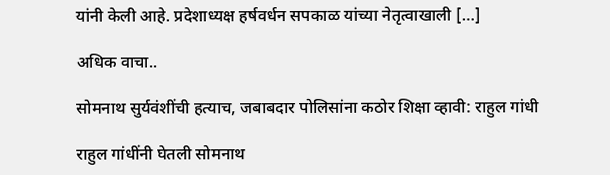यांनी केली आहे. प्रदेशाध्यक्ष हर्षवर्धन सपकाळ यांच्या नेतृत्वाखाली […]

अधिक वाचा..

सोमनाथ सुर्यवंशींची हत्याच, जबाबदार पोलिसांना कठोर शिक्षा व्हावी: राहुल गांधी

राहुल गांधींनी घेतली सोमनाथ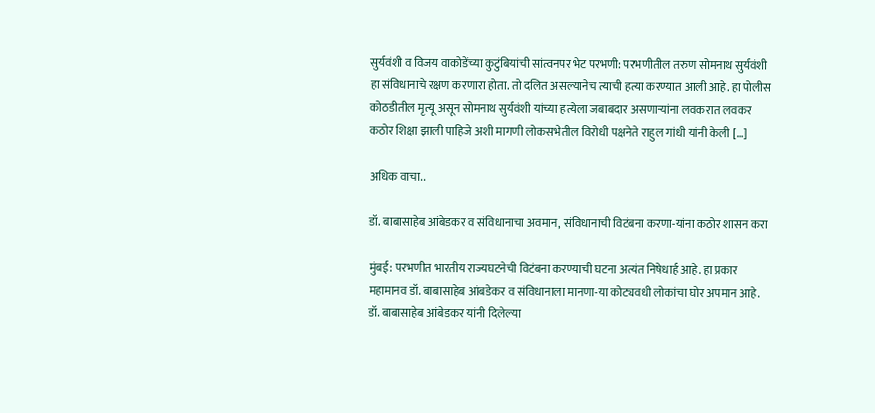सुर्यवंशी व विजय वाकोडेंच्या कुटुंबियांची सांत्वनपर भेट परभणी: परभणीतील तरुण सोमनाथ सुर्यवंशी हा संविधानाचे रक्षण करणारा होता. तो दलित असल्यानेच त्याची हत्या करण्यात आली आहे. हा पोलीस कोठडीतील मृत्यू असून सोमनाथ सुर्यवंशी यांच्या हत्येला जबाबदार असणाऱ्यांना लवकरात लवकर कठोर शिक्षा झाली पाहिजे अशी मागणी लोकसभेतील विरोधी पक्षनेते राहुल गांधी यांनी केली […]

अधिक वाचा..

डॉ. बाबासाहेब आंबेडकर व संविधानाचा अवमान, संविधानाची विटंबना करणा-यांना कठोर शासन करा

मुंबई: परभणीत भारतीय राज्यघटनेची विटंबना करण्याची घटना अत्यंत निषेधार्ह आहे. हा प्रकार महामानव डॉ. बाबासाहेब आंबडेकर व संविधानाला मानणा-या कोट्यवधी लोकांचा घोर अपमान आहे. डॉ. बाबासाहेब आंबेडकर यांनी दिलेल्या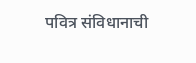पवित्र संविधानाची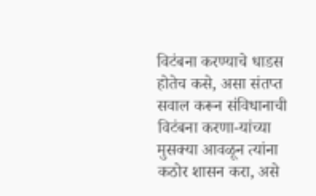विटंबना करण्याचे धाडस होतेच कसे, असा संतप्त सवाल करून संविधानाची विटंबना करणा-यांच्या मुसक्या आवळून त्यांना कठोर शासन करा, असे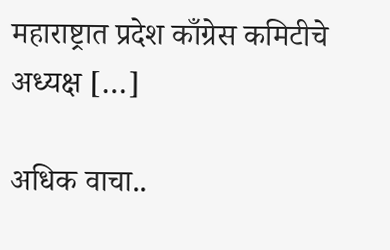महाराष्ट्रात प्रदेश काँग्रेस कमिटीचे अध्यक्ष […]

अधिक वाचा..